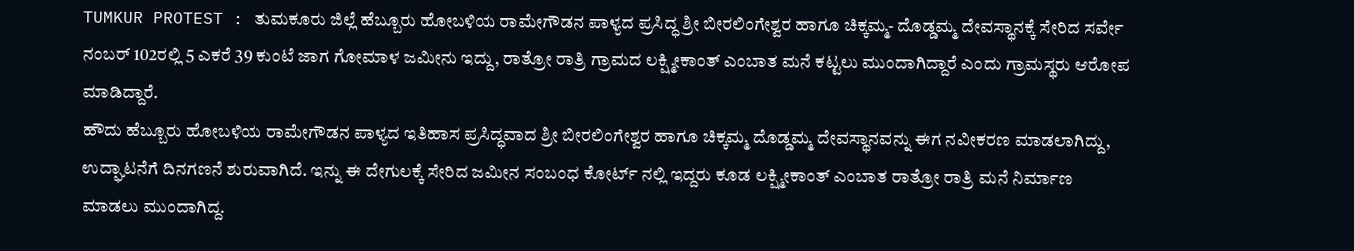TUMKUR PROTEST : ತುಮಕೂರು ಜಿಲ್ಲೆ ಹೆಬ್ಬೂರು ಹೋಬಳಿಯ ರಾಮೇಗೌಡನ ಪಾಳ್ಯದ ಪ್ರಸಿದ್ಧ ಶ್ರೀ ಬೀರಲಿಂಗೇಶ್ವರ ಹಾಗೂ ಚಿಕ್ಕಮ್ಮ- ದೊಡ್ಡಮ್ಮ ದೇವಸ್ಥಾನಕ್ಕೆ ಸೇರಿದ ಸರ್ವೇ ನಂಬರ್ 102ರಲ್ಲಿ 5 ಎಕರೆ 39 ಕುಂಟೆ ಜಾಗ ಗೋಮಾಳ ಜಮೀನು ಇದ್ದು, ರಾತ್ರೋ ರಾತ್ರಿ ಗ್ರಾಮದ ಲಕ್ಷ್ಮೀಕಾಂತ್ ಎಂಬಾತ ಮನೆ ಕಟ್ಟಲು ಮುಂದಾಗಿದ್ದಾರೆ ಎಂದು ಗ್ರಾಮಸ್ಥರು ಆರೋಪ ಮಾಡಿದ್ದಾರೆ.
ಹೌದು ಹೆಬ್ಬೂರು ಹೋಬಳಿಯ ರಾಮೇಗೌಡನ ಪಾಳ್ಯದ ಇತಿಹಾಸ ಪ್ರಸಿದ್ಧವಾದ ಶ್ರೀ ಬೀರಲಿಂಗೇಶ್ವರ ಹಾಗೂ ಚಿಕ್ಕಮ್ಮ ದೊಡ್ಡಮ್ಮ ದೇವಸ್ಥಾನವನ್ನು ಈಗ ನವೀಕರಣ ಮಾಡಲಾಗಿದ್ದು, ಉದ್ಘಾಟನೆಗೆ ದಿನಗಣನೆ ಶುರುವಾಗಿದೆ. ಇನ್ನು ಈ ದೇಗುಲಕ್ಕೆ ಸೇರಿದ ಜಮೀನ ಸಂಬಂಧ ಕೋರ್ಟ್ ನಲ್ಲಿ ಇದ್ದರು ಕೂಡ ಲಕ್ಷ್ಮೀಕಾಂತ್ ಎಂಬಾತ ರಾತ್ರೋ ರಾತ್ರಿ ಮನೆ ನಿರ್ಮಾಣ ಮಾಡಲು ಮುಂದಾಗಿದ್ದ.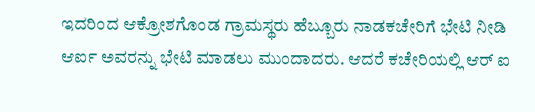ಇದರಿಂದ ಆಕ್ರೋಶಗೊಂಡ ಗ್ರಾಮಸ್ಥರು ಹೆಬ್ಬೂರು ನಾಡಕಚೇರಿಗೆ ಭೇಟಿ ನೀಡಿ ಆರ್ಐ ಅವರನ್ನು ಭೇಟಿ ಮಾಡಲು ಮುಂದಾದರು. ಆದರೆ ಕಚೇರಿಯಲ್ಲಿ ಆರ್ ಐ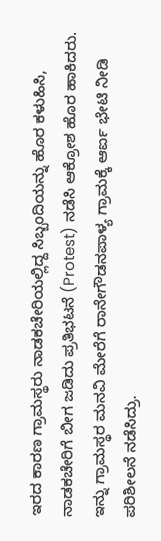ಇರದ ಕಾರಣ ಗ್ರಾಮಸ್ಥರು ನಾಡಕಚೇರಿಯಲ್ಲಿದ್ದ ಸಿಬ್ಬಂದಿಯನ್ನು ಹೊರ ಕಳುಹಿಸಿ, ನಾಡಕಚೇರಿಗೆ ಬೀಗ ಜಡಿದು ಪ್ರತಿಭಟನೆ (Protest) ನಡೆಸಿ ಆಕ್ರೋಶ ಹೊರ ಹಾಕಿದರು.
ಇನ್ನು ಗ್ರಾಮಸ್ಥರ ಮನವಿ ಮೇರೆಗೆ ರಾನೇಗೌಡನಪಾಳ್ಯ ಗ್ರಾಮಕ್ಕೆ ಆರ್ಐ ಭೇಟಿ ನೀಡಿ ಪರಿಶೀಲನೆ ನಡೆಸಿದ್ರು.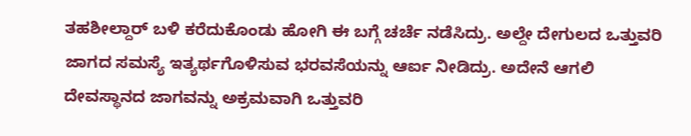ತಹಶೀಲ್ದಾರ್ ಬಳಿ ಕರೆದುಕೊಂಡು ಹೋಗಿ ಈ ಬಗ್ಗೆ ಚರ್ಚೆ ನಡೆಸಿದ್ರು. ಅಲ್ದೇ ದೇಗುಲದ ಒತ್ತುವರಿ ಜಾಗದ ಸಮಸ್ಯೆ ಇತ್ಯರ್ಥಗೊಳಿಸುವ ಭರವಸೆಯನ್ನು ಆರ್ಐ ನೀಡಿದ್ರು. ಅದೇನೆ ಆಗಲಿ ದೇವಸ್ಥಾನದ ಜಾಗವನ್ನು ಅಕ್ರಮವಾಗಿ ಒತ್ತುವರಿ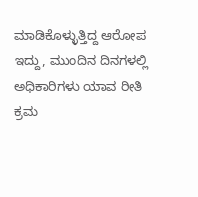ಮಾಡಿಕೊಳ್ಳುತ್ತಿದ್ದ ಆರೋಪ ಇದ್ದು, ಮುಂದಿನ ದಿನಗಳಲ್ಲಿ ಅಧಿಕಾರಿಗಳು ಯಾವ ರೀತಿ ಕ್ರಮ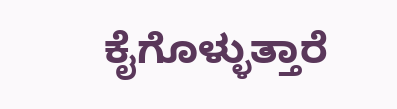ಕೈಗೊಳ್ಳುತ್ತಾರೆ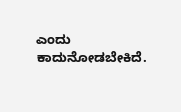ಎಂದು ಕಾದುನೋಡಬೇಕಿದೆ.